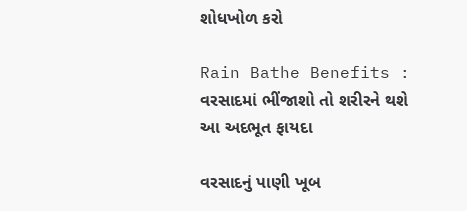શોધખોળ કરો

Rain Bathe Benefits : વરસાદમાં ભીંજાશો તો શરીરને થશે આ અદભૂત ફાયદા

વરસાદનું પાણી ખૂબ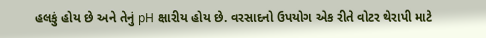હલકું હોય છે અને તેનું pH ક્ષારીય હોય છે. વરસાદનો ઉપયોગ એક રીતે વોટર થેરાપી માટે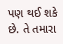પણ થઈ શકે છે. તે તમારા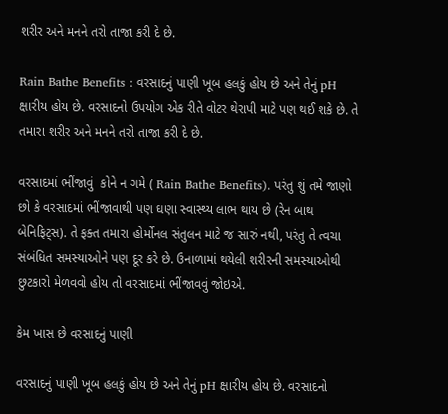શરીર અને મનને તરો તાજા કરી દે છે.

Rain Bathe Benefits : વરસાદનું પાણી ખૂબ હલકું હોય છે અને તેનું pH ક્ષારીય હોય છે. વરસાદનો ઉપયોગ એક રીતે વોટર થેરાપી માટે પણ થઈ શકે છે. તે તમારા શરીર અને મનને તરો તાજા કરી દે છે.

વરસાદમાં ભીંજાવું  કોને ન ગમે ( Rain Bathe Benefits). પરંતુ શું તમે જાણો છો કે વરસાદમાં ભીંજાવાથી પણ ઘણા સ્વાસ્થ્ય લાભ થાય છે (રેન બાથ બેનિફિટ્સ). તે ફક્ત તમારા હોર્મોનલ સંતુલન માટે જ સારું નથી, પરંતુ તે ત્વચા સંબંધિત સમસ્યાઓને પણ દૂર કરે છે. ઉનાળામાં થયેલી શરીરની સમસ્યાઓથી છુટકારો મેળવવો હોય તો વરસાદમાં ભીંજાવવું જોઇએ.

કેમ ખાસ છે વરસાદનું પાણી

વરસાદનું પાણી ખૂબ હલકું હોય છે અને તેનું pH ક્ષારીય હોય છે. વરસાદનો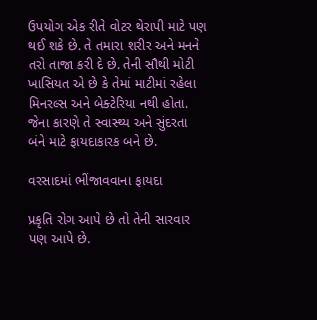ઉપયોગ એક રીતે વોટર થેરાપી માટે પણ થઈ શકે છે. તે તમારા શરીર અને મનને તરો તાજા કરી દે છે. તેની સૌથી મોટી ખાસિયત એ છે કે તેમાં માટીમાં રહેલા મિનરલ્સ અને બેક્ટેરિયા નથી હોતા. જેના કારણે તે સ્વાસ્થ્ય અને સુંદરતા બંને માટે ફાયદાકારક બને છે.

વરસાદમાં ભીંજાવવાના ફાયદા

પ્રકૃતિ રોગ આપે છે તો તેની સારવાર પણ આપે છે.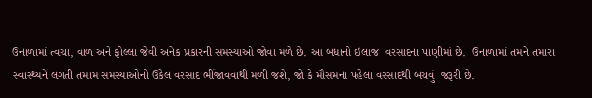ઉનાળામાં ત્વચા, વાળ અને ફોલ્લા જેવી અનેક પ્રકારની સમસ્યાઓ જોવા મળે છે. આ બધાનો ઇલાજ  વરસાદના પાણીમાં છે.  ઉનાળામાં તમને તમારા સ્વાસ્થ્યને લગતી તમામ સમસ્યાઓનો ઉકેલ વરસાદ ભીંજાવવાથી મળી જશે, જો કે મૌસમના પહેલા વરસાદથી બચવું  જરૂરી છે.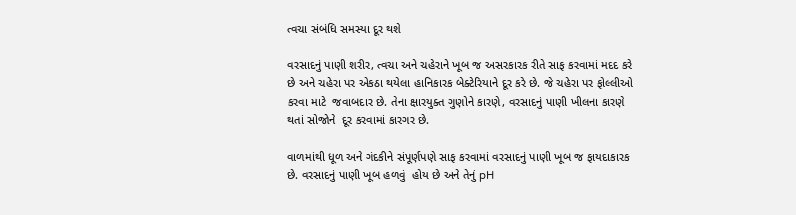ત્વચા સંબંધિ સમસ્યા દૂર થશે

વરસાદનું પાણી શરીર, ત્વચા અને ચહેરાને ખૂબ જ અસરકારક રીતે સાફ કરવામાં મદદ કરે છે અને ચહેરા પર એકઠા થયેલા હાનિકારક બેક્ટેરિયાને દૂર કરે છે. જે ચહેરા પર ફોલ્લીઓ  કરવા માટે  જવાબદાર છે. તેના ક્ષારયુક્ત ગુણોને કારણે, વરસાદનું પાણી ખીલના કારણે થતાં સોજોને  દૂર કરવામાં કારગર છે.

વાળમાંથી ધૂળ અને ગંદકીને સંપૂર્ણપણે સાફ કરવામાં વરસાદનું પાણી ખૂબ જ ફાયદાકારક છે. વરસાદનું પાણી ખૂબ હળવું  હોય છે અને તેનું pH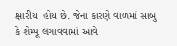ક્ષારીય  હોય છે. જેના કારણે વાળમાં સાબુ કે શેમ્પૂ લગાવવામાં આવે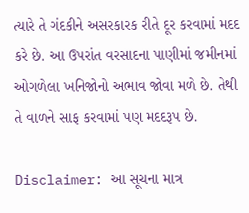ત્યારે તે ગંદકીને અસરકારક રીતે દૂર કરવામાં મદદ કરે છે. આ ઉપરાંત વરસાદના પાણીમાં જમીનમાં ઓગળેલા ખનિજોનો અભાવ જોવા મળે છે. તેથી તે વાળને સાફ કરવામાં પણ મદદરૂપ છે.

Disclaimer: આ સૂચના માત્ર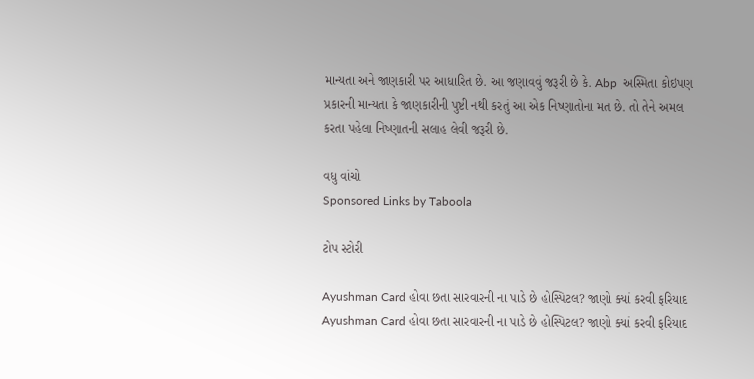માન્યતા અને જાણકારી પર આધારિત છે. આ જણાવવું જરૂરી છે કે. Abp  અસ્મિતા કોઇપણ પ્રકારની માન્યતા કે જાણકારીની પુષ્ટી નથી કરતું આ એક નિષ્ણાતોના મત છે. તો તેને અમલ કરતા પહેલા નિષ્ણાતની સલાહ લેવી જરૂરી છે.

વધુ વાંચો
Sponsored Links by Taboola

ટોપ સ્ટોરી

Ayushman Card હોવા છતા સારવારની ના પાડે છે હોસ્પિટલ? જાણો ક્યાં કરવી ફરિયાદ
Ayushman Card હોવા છતા સારવારની ના પાડે છે હોસ્પિટલ? જાણો ક્યાં કરવી ફરિયાદ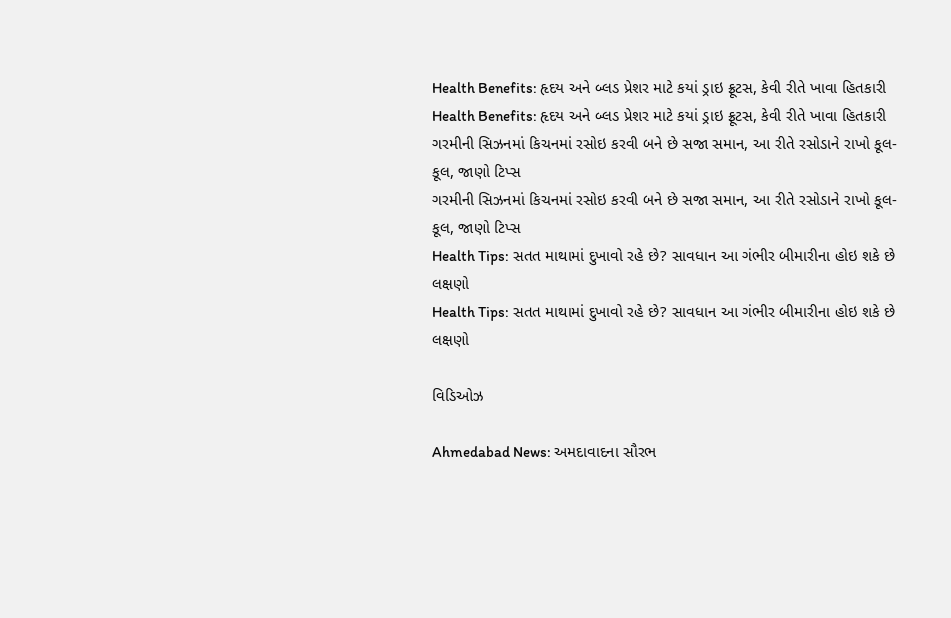Health Benefits: હૃદય અને બ્લડ પ્રેશર માટે કયાં ડ્રાઇ ફ્રૂટસ, કેવી રીતે ખાવા હિતકારી
Health Benefits: હૃદય અને બ્લડ પ્રેશર માટે કયાં ડ્રાઇ ફ્રૂટસ, કેવી રીતે ખાવા હિતકારી
ગરમીની સિઝનમાં કિચનમાં રસોઇ કરવી બને છે સજા સમાન, આ રીતે રસોડાને રાખો કૂલ-કૂલ, જાણો ટિપ્સ
ગરમીની સિઝનમાં કિચનમાં રસોઇ કરવી બને છે સજા સમાન, આ રીતે રસોડાને રાખો કૂલ-કૂલ, જાણો ટિપ્સ
Health Tips: સતત માથામાં દુખાવો રહે છે? સાવધાન આ ગંભીર બીમારીના હોઇ શકે છે લક્ષણો
Health Tips: સતત માથામાં દુખાવો રહે છે? સાવધાન આ ગંભીર બીમારીના હોઇ શકે છે લક્ષણો

વિડિઓઝ

Ahmedabad News: અમદાવાદના સૌરભ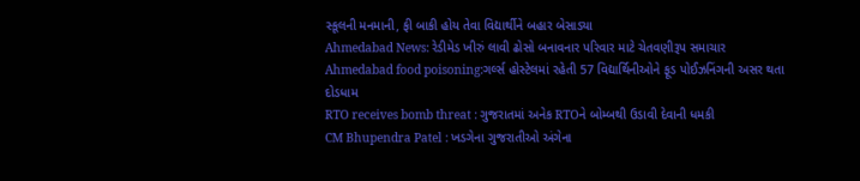સ્કૂલની મનમાની, ફી બાકી હોય તેવા વિદ્યાર્થીને બહાર બેસાડ્યા
Ahmedabad News: રેડીમેડ ખીરું લાવી ઢોસો બનાવનાર પરિવાર માટે ચેતવણીરૂપ સમાચાર
Ahmedabad food poisoning:ગર્લ્સ હોસ્ટેલમાં રહેતી 57 વિદ્યાર્થિનીઓને ફૂડ પોઈઝનિંગની અસર થતા દોડધામ
RTO receives bomb threat : ગુજરાતમાં અનેક RTOને બોમ્બથી ઉડાવી દેવાની ધમકી
CM Bhupendra Patel : ખડગેના ગુજરાતીઓ અંગેના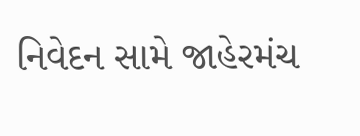નિવેદન સામે જાહેરમંચ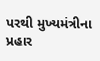પરથી મુખ્યમંત્રીના પ્રહાર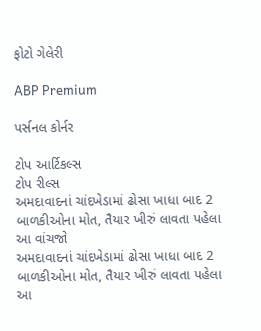ફોટો ગેલેરી

ABP Premium

પર્સનલ કોર્નર

ટોપ આર્ટિકલ્સ
ટોપ રીલ્સ
અમદાવાદનાં ચાંદખેડામાં ઢોસા ખાધા બાદ 2 બાળકીઓના મોત, તૈયાર ખીરું લાવતા પહેલા આ વાંચજો
અમદાવાદનાં ચાંદખેડામાં ઢોસા ખાધા બાદ 2 બાળકીઓના મોત, તૈયાર ખીરું લાવતા પહેલા આ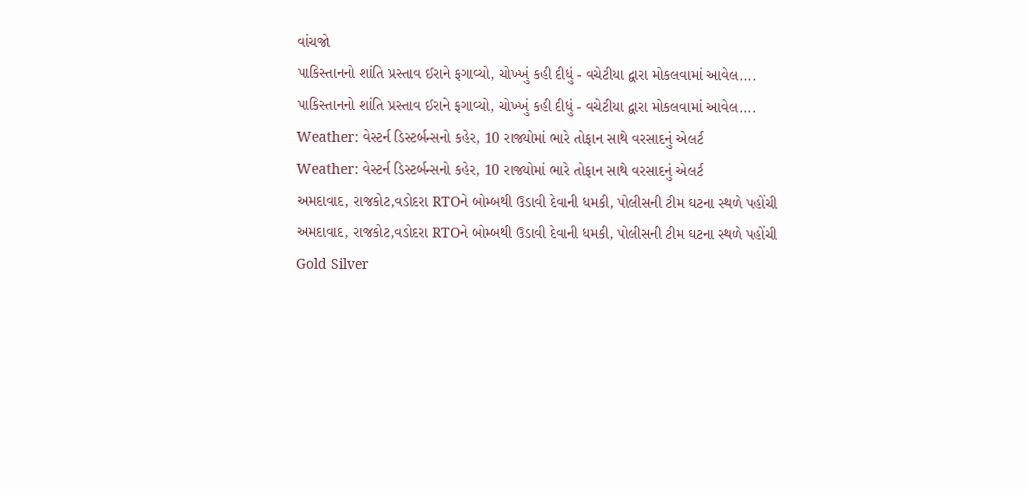વાંચજો
પાકિસ્તાનનો શાંતિ પ્રસ્તાવ ઈરાને ફગાવ્યો, ચોખ્ખું કહી દીધું - વચેટીયા દ્વારા મોકલવામાં આવેલ....
પાકિસ્તાનનો શાંતિ પ્રસ્તાવ ઈરાને ફગાવ્યો, ચોખ્ખું કહી દીધું - વચેટીયા દ્વારા મોકલવામાં આવેલ....
Weather: વેસ્ટર્ન ડિસ્ટર્બન્સનો કહેર, 10 રાજ્યોમાં ભારે તોફાન સાથે વરસાદનું એલર્ટ
Weather: વેસ્ટર્ન ડિસ્ટર્બન્સનો કહેર, 10 રાજ્યોમાં ભારે તોફાન સાથે વરસાદનું એલર્ટ
અમદાવાદ, રાજકોટ,વડોદરા RTOને બોમ્બથી ઉડાવી દેવાની ધમકી, પોલીસની ટીમ ઘટના સ્થળે પહોંચી
અમદાવાદ, રાજકોટ,વડોદરા RTOને બોમ્બથી ઉડાવી દેવાની ધમકી, પોલીસની ટીમ ઘટના સ્થળે પહોંચી
Gold Silver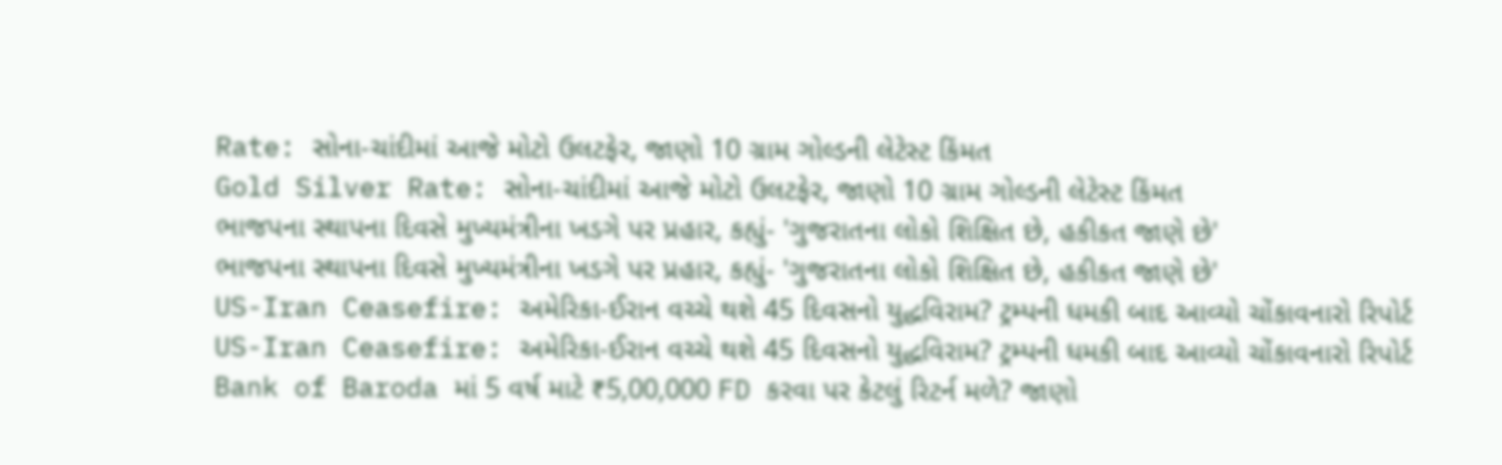Rate: સોના-ચાંદીમાં આજે મોટો ઉલટફેર, જાણો 10 ગ્રામ ગોલ્ડની લેટેસ્ટ કિંમત
Gold Silver Rate: સોના-ચાંદીમાં આજે મોટો ઉલટફેર, જાણો 10 ગ્રામ ગોલ્ડની લેટેસ્ટ કિંમત
ભાજપના સ્થાપના દિવસે મુખ્યમંત્રીના ખડગે પર પ્રહાર, કહ્યું- 'ગુજરાતના લોકો શિક્ષિત છે, હકીકત જાણે છે'
ભાજપના સ્થાપના દિવસે મુખ્યમંત્રીના ખડગે પર પ્રહાર, કહ્યું- 'ગુજરાતના લોકો શિક્ષિત છે, હકીકત જાણે છે'
US-Iran Ceasefire: અમેરિકા-ઈરાન વચ્ચે થશે 45 દિવસનો યુદ્ધવિરામ? ટ્રમ્પની ધમકી બાદ આવ્યો ચોંકાવનારો રિપોર્ટ
US-Iran Ceasefire: અમેરિકા-ઈરાન વચ્ચે થશે 45 દિવસનો યુદ્ધવિરામ? ટ્રમ્પની ધમકી બાદ આવ્યો ચોંકાવનારો રિપોર્ટ
Bank of Baroda માં 5 વર્ષ માટે ₹5,00,000 FD કરવા પર કેટલું રિટર્ન મળે? જાણો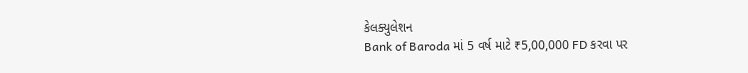કેલક્યુલેશન
Bank of Baroda માં 5 વર્ષ માટે ₹5,00,000 FD કરવા પર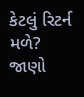કેટલું રિટર્ન મળે? જાણો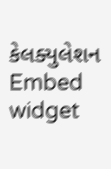કેલક્યુલેશન
Embed widget